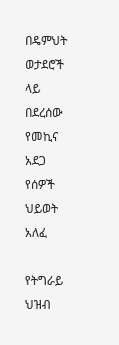በዴምህት ወታደሮች ላይ በደረሰው የመኪና አደጋ የሰዎች ህይወት አለፈ

የትግራይ ህዝብ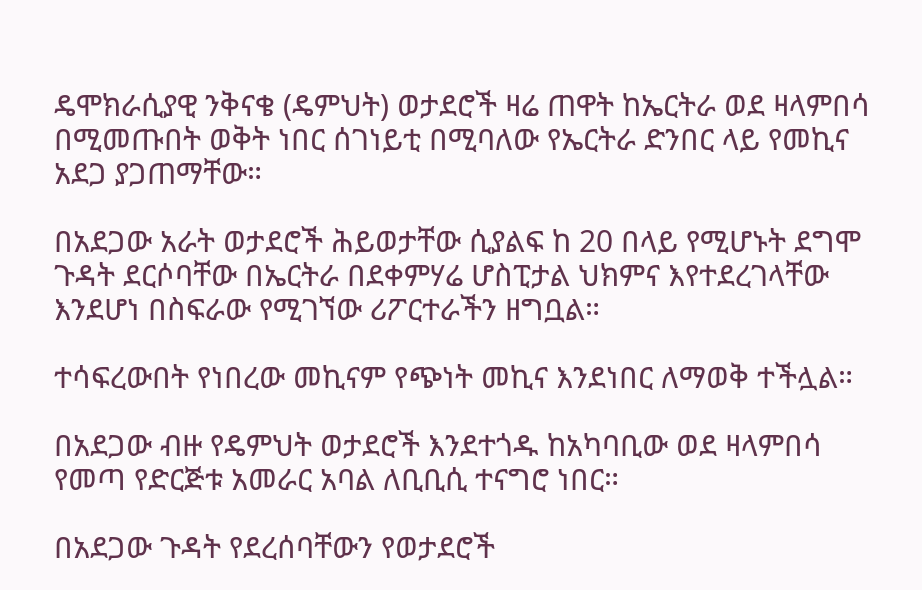ዴሞክራሲያዊ ንቅናቄ (ዴምህት) ወታደሮች ዛሬ ጠዋት ከኤርትራ ወደ ዛላምበሳ በሚመጡበት ወቅት ነበር ሰገነይቲ በሚባለው የኤርትራ ድንበር ላይ የመኪና አደጋ ያጋጠማቸው።

በአደጋው አራት ወታደሮች ሕይወታቸው ሲያልፍ ከ 20 በላይ የሚሆኑት ደግሞ ጉዳት ደርሶባቸው በኤርትራ በደቀምሃሬ ሆስፒታል ህክምና እየተደረገላቸው እንደሆነ በስፍራው የሚገኘው ሪፖርተራችን ዘግቧል።

ተሳፍረውበት የነበረው መኪናም የጭነት መኪና እንደነበር ለማወቅ ተችሏል።

በአደጋው ብዙ የዴምህት ወታደሮች እንደተጎዱ ከአካባቢው ወደ ዛላምበሳ የመጣ የድርጅቱ አመራር አባል ለቢቢሲ ተናግሮ ነበር።

በአደጋው ጉዳት የደረሰባቸውን የወታደሮች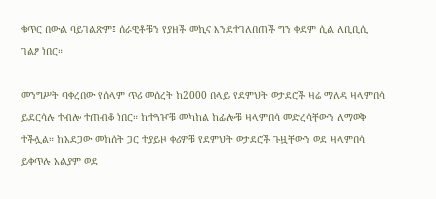ቁጥር በውል ባይገልጽም፤ ሰራዊቶቹን የያዘች መኪና እንደተገለበጠች ግን ቀደም ሲል ለቢቢሲ ገልፆ ነበር።

መንግሥት ባቀረበው የሰላም ጥሪ መሰረት ከ2000 በላይ የደምህት ወታደሮች ዛሬ ማለዳ ዛላምበሳ ይደርሳሉ ተብሎ ተጠብቆ ነበር። ከተጓዦቹ መካከል ከፊሎቹ ዛላምበሳ መድረሳቸውን ለማወቅ ተችሏል። ከአደጋው መከሰት ጋር ተያይዞ ቀሪዎቹ የደምህት ወታደሮች ጉዟቸውን ወደ ዛላምበሳ ይቀጥሉ አልያም ወደ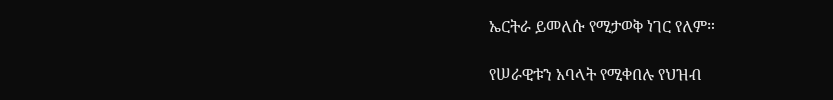ኤርትራ ይመለሱ የሚታወቅ ነገር የለም።

የሠራዊቱን አባላት የሚቀበሉ የህዝብ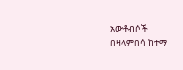አውቶብሶች በዛላምበሳ ከተማ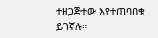ተዘጋጅተው እየተጠባበቁ ይገኛሉ።